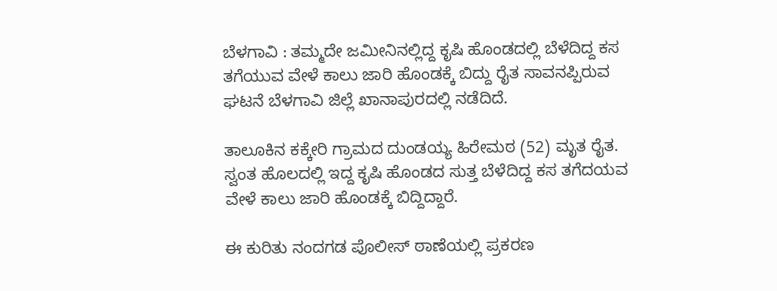ಬೆಳಗಾವಿ : ತಮ್ಮದೇ ಜಮೀನಿನಲ್ಲಿದ್ದ ಕೃಷಿ ಹೊಂಡದಲ್ಲಿ ಬೆಳೆದಿದ್ದ ಕಸ ತಗೆಯುವ ವೇಳೆ ಕಾಲು ಜಾರಿ ಹೊಂಡಕ್ಕೆ ಬಿದ್ದು ರೈತ ಸಾವನಪ್ಪಿರುವ ಘಟನೆ ಬೆಳಗಾವಿ ಜಿಲ್ಲೆ ಖಾನಾಪುರದಲ್ಲಿ ನಡೆದಿದೆ.

ತಾಲೂಕಿನ ಕಕ್ಕೇರಿ ಗ್ರಾಮದ ದುಂಡಯ್ಯ ಹಿರೇಮಠ (52) ಮೃತ ರೈತ. ಸ್ವಂತ ಹೊಲದಲ್ಲಿ ಇದ್ದ ಕೃಷಿ ಹೊಂಡದ‌ ಸುತ್ತ ಬೆಳೆದಿದ್ದ ಕಸ ತಗೆದಯವ ವೇಳೆ ಕಾಲು ಜಾರಿ ಹೊಂಡಕ್ಕೆ ಬಿದ್ದಿದ್ದಾರೆ.

ಈ ಕುರಿತು ನಂದಗಡ ಪೊಲೀಸ್ ಠಾಣೆಯಲ್ಲಿ ಪ್ರಕರಣ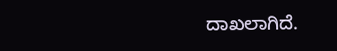ದಾಖಲಾಗಿದೆ.